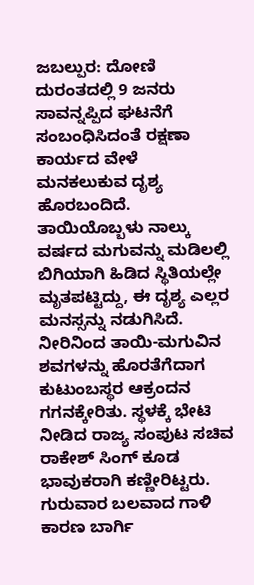ಜಬಲ್ಪುರ: ದೋಣಿ ದುರಂತದಲ್ಲಿ 9 ಜನರು ಸಾವನ್ನಪ್ಪಿದ ಘಟನೆಗೆ ಸಂಬಂಧಿಸಿದಂತೆ ರಕ್ಷಣಾ ಕಾರ್ಯದ ವೇಳೆ ಮನಕಲುಕುವ ದೃಶ್ಯ ಹೊರಬಂದಿದೆ. ತಾಯಿಯೊಬ್ಬಳು ನಾಲ್ಕು ವರ್ಷದ ಮಗುವನ್ನು ಮಡಿಲಲ್ಲಿ ಬಿಗಿಯಾಗಿ ಹಿಡಿದ ಸ್ಥಿತಿಯಲ್ಲೇ ಮೃತಪಟ್ಟಿದ್ದು, ಈ ದೃಶ್ಯ ಎಲ್ಲರ ಮನಸ್ಸನ್ನು ನಡುಗಿಸಿದೆ.
ನೀರಿನಿಂದ ತಾಯಿ-ಮಗುವಿನ ಶವಗಳನ್ನು ಹೊರತೆಗೆದಾಗ ಕುಟುಂಬಸ್ಥರ ಆಕ್ರಂದನ ಗಗನಕ್ಕೇರಿತು. ಸ್ಥಳಕ್ಕೆ ಭೇಟಿ ನೀಡಿದ ರಾಜ್ಯ ಸಂಪುಟ ಸಚಿವ ರಾಕೇಶ್ ಸಿಂಗ್ ಕೂಡ ಭಾವುಕರಾಗಿ ಕಣ್ಣೀರಿಟ್ಟರು.
ಗುರುವಾರ ಬಲವಾದ ಗಾಳಿ ಕಾರಣ ಬಾರ್ಗಿ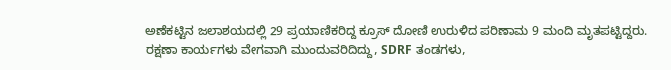ಅಣೆಕಟ್ಟಿನ ಜಲಾಶಯದಲ್ಲಿ 29 ಪ್ರಯಾಣಿಕರಿದ್ದ ಕ್ರೂಸ್ ದೋಣಿ ಉರುಳಿದ ಪರಿಣಾಮ 9 ಮಂದಿ ಮೃತಪಟ್ಟಿದ್ದರು.
ರಕ್ಷಣಾ ಕಾರ್ಯಗಳು ವೇಗವಾಗಿ ಮುಂದುವರಿದಿದ್ದು, SDRF ತಂಡಗಳು,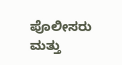ಪೊಲೀಸರು ಮತ್ತು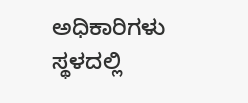ಅಧಿಕಾರಿಗಳು ಸ್ಥಳದಲ್ಲಿ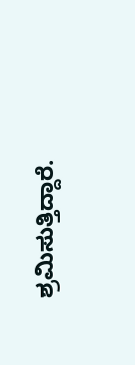ಶ್ರಮಿಸುತ್ತಿದ್ದಾರೆ.